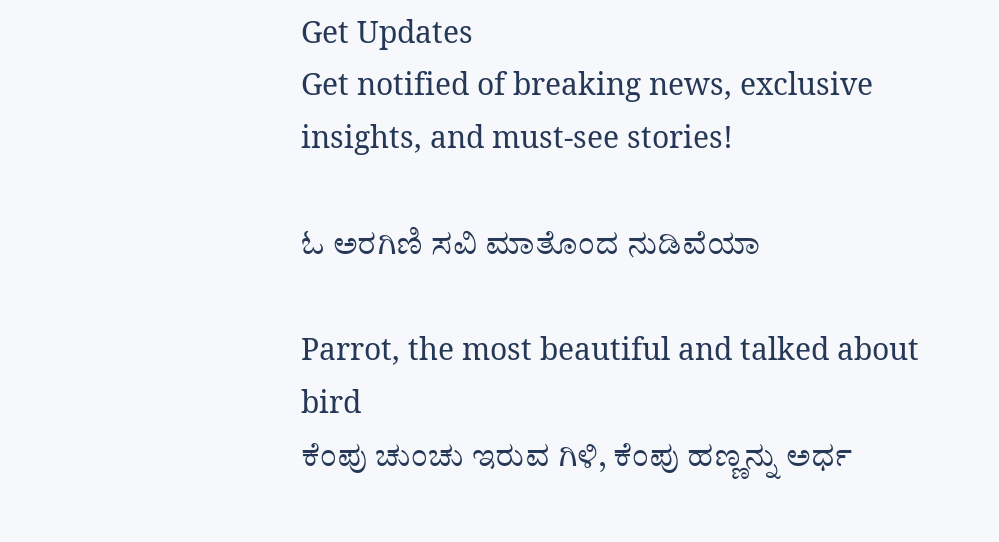Get Updates
Get notified of breaking news, exclusive insights, and must-see stories!

ಓ ಅರಗಿಣಿ ಸವಿ ಮಾತೊಂದ ನುಡಿವೆಯಾ

Parrot, the most beautiful and talked about bird
ಕೆಂಪು ಚುಂಚು ಇರುವ ಗಿಳಿ, ಕೆಂಪು ಹಣ್ಣನ್ನು ಅರ್ಧ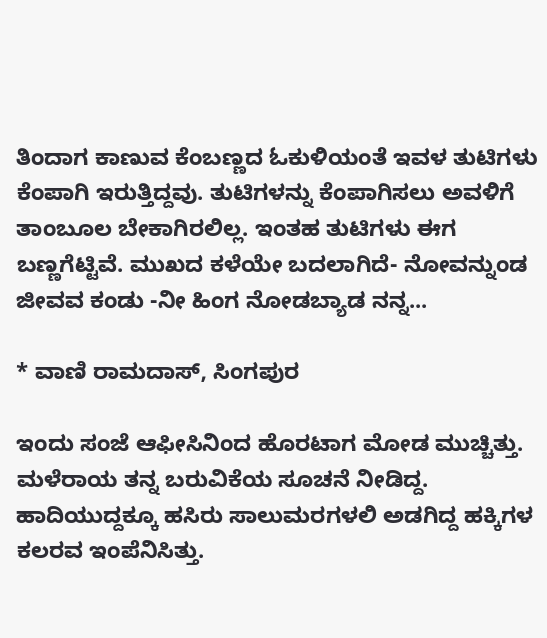ತಿಂದಾಗ ಕಾಣುವ ಕೆಂಬಣ್ಣದ ಓಕುಳಿಯಂತೆ ಇವಳ ತುಟಿಗಳು ಕೆಂಪಾಗಿ ಇರುತ್ತಿದ್ದವು. ತುಟಿಗಳನ್ನು ಕೆಂಪಾಗಿಸಲು ಅವಳಿಗೆ ತಾಂಬೂಲ ಬೇಕಾಗಿರಲಿಲ್ಲ. ಇಂತಹ ತುಟಿಗಳು ಈಗ ಬಣ್ಣಗೆಟ್ಟಿವೆ. ಮುಖದ ಕಳೆಯೇ ಬದಲಾಗಿದೆ- ನೋವನ್ನುಂಡ ಜೀವವ ಕಂಡು -ನೀ ಹಿಂಗ ನೋಡಬ್ಯಾಡ ನನ್ನ...

* ವಾಣಿ ರಾಮದಾಸ್, ಸಿಂಗಪುರ

ಇಂದು ಸಂಜೆ ಆಫೀಸಿನಿಂದ ಹೊರಟಾಗ ಮೋಡ ಮುಚ್ಚಿತ್ತು. ಮಳೆರಾಯ ತನ್ನ ಬರುವಿಕೆಯ ಸೂಚನೆ ನೀಡಿದ್ದ. ಹಾದಿಯುದ್ದಕ್ಕೂ ಹಸಿರು ಸಾಲುಮರಗಳಲಿ ಅಡಗಿದ್ದ ಹಕ್ಕಿಗಳ ಕಲರವ ಇಂಪೆನಿಸಿತ್ತು.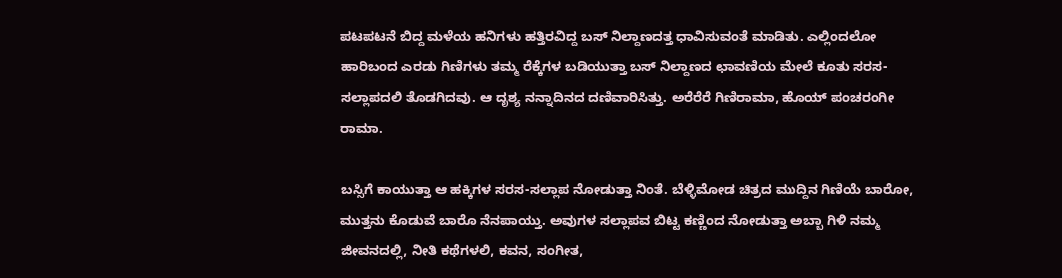ಪಟಪಟನೆ ಬಿದ್ದ ಮಳೆಯ ಹನಿಗಳು ಹತ್ತಿರವಿದ್ದ ಬಸ್ ನಿಲ್ದಾಣದತ್ತ ಧಾವಿಸುವಂತೆ ಮಾಡಿತು. ಎಲ್ಲಿಂದಲೋ ಹಾರಿಬಂದ ಎರಡು ಗಿಣಿಗಳು ತಮ್ಮ ರೆಕ್ಕೆಗಳ ಬಡಿಯುತ್ತಾ ಬಸ್ ನಿಲ್ದಾಣದ ಛಾವಣಿಯ ಮೇಲೆ ಕೂತು ಸರಸ-ಸಲ್ಲಾಪದಲಿ ತೊಡಗಿದವು. ಆ ದೃಶ್ಯ ನನ್ನಾದಿನದ ದಣಿವಾರಿಸಿತ್ತು. ಅರೆರೆರೆ ಗಿಣಿರಾಮಾ, ಹೊಯ್ ಪಂಚರಂಗೀ ರಾಮಾ.

ಬಸ್ಸಿಗೆ ಕಾಯುತ್ತಾ ಆ ಹಕ್ಕಿಗಳ ಸರಸ-ಸಲ್ಲಾಪ ನೋಡುತ್ತಾ ನಿಂತೆ. ಬೆಳ್ಳಿಮೋಡ ಚಿತ್ರದ ಮುದ್ದಿನ ಗಿಣಿಯೆ ಬಾರೋ, ಮುತ್ತನು ಕೊಡುವೆ ಬಾರೊ ನೆನಪಾಯ್ತು. ಅವುಗಳ ಸಲ್ಲಾಪವ ಬಿಟ್ಟ ಕಣ್ಣಿಂದ ನೋಡುತ್ತಾ ಅಬ್ಬಾ ಗಿಳಿ ನಮ್ಮ ಜೀವನದಲ್ಲಿ, ನೀತಿ ಕಥೆಗಳಲಿ, ಕವನ, ಸಂಗೀತ,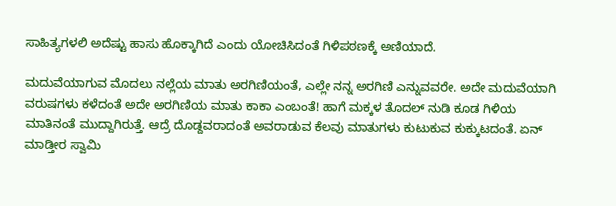ಸಾಹಿತ್ಯಗಳಲಿ ಅದೆಷ್ಟು ಹಾಸು ಹೊಕ್ಕಾಗಿದೆ ಎಂದು ಯೋಚಿಸಿದಂತೆ ಗಿಳಿಪಠಣಕ್ಕೆ ಅಣಿಯಾದೆ.

ಮದುವೆಯಾಗುವ ಮೊದಲು ನಲ್ಲೆಯ ಮಾತು ಅರಗಿಣಿಯಂತೆ, ಎಲ್ಲೇ ನನ್ನ ಅರಗಿಣಿ ಎನ್ನುವವರೇ. ಅದೇ ಮದುವೆಯಾಗಿ ವರುಷಗಳು ಕಳೆದಂತೆ ಅದೇ ಅರಗಿಣಿಯ ಮಾತು ಕಾಕಾ ಎಂಬಂತೆ! ಹಾಗೆ ಮಕ್ಕಳ ತೊದಲ್ ನುಡಿ ಕೂಡ ಗಿಳಿಯ ಮಾತಿನಂತೆ ಮುದ್ದಾಗಿರುತ್ತೆ. ಆದ್ರೆ ದೊಡ್ದವರಾದಂತೆ ಅವರಾಡುವ ಕೆಲವು ಮಾತುಗಳು ಕುಟುಕುವ ಕುಕ್ಕುಟದಂತೆ. ಏನ್ ಮಾಡ್ತೀರ ಸ್ವಾಮಿ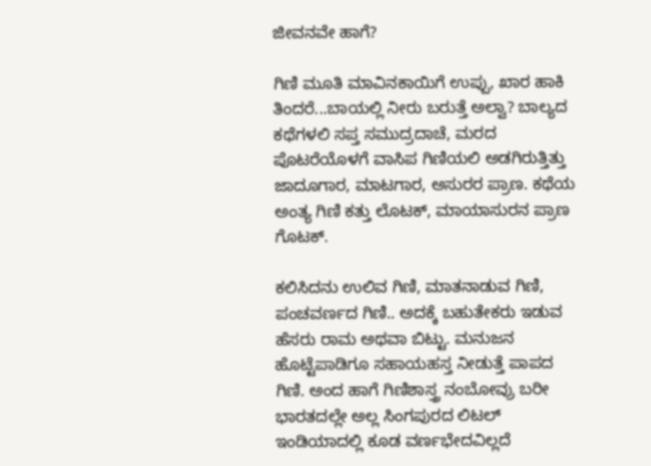ಜೀವನವೇ ಹಾಗೆ?

ಗಿಣಿ ಮೂತಿ ಮಾವಿನಕಾಯಿಗೆ ಉಪ್ಪು, ಖಾರ ಹಾಕಿ ತಿಂದರೆ...ಬಾಯಲ್ಲಿ ನೀರು ಬರುತ್ತೆ ಅಲ್ವಾ? ಬಾಲ್ಯದ ಕಥೆಗಳಲಿ ಸಪ್ತ ಸಮುದ್ರದಾಚೆ, ಮರದ ಪೊಟರೆಯೊಳಗೆ ವಾಸಿಪ ಗಿಣಿಯಲಿ ಅಡಗಿರುತ್ತಿತ್ತು ಜಾದೂಗಾರ, ಮಾಟಗಾರ, ಅಸುರರ ಪ್ರಾಣ. ಕಥೆಯ ಅಂತ್ಯ ಗಿಣಿ ಕತ್ತು ಲೊಟಕ್, ಮಾಯಾಸುರನ ಪ್ರಾಣ ಗೊಟಕ್.

ಕಲಿಸಿದನು ಉಲಿವ ಗಿಣಿ, ಮಾತನಾಡುವ ಗಿಣಿ, ಪಂಚವರ್ಣದ ಗಿಣಿ.. ಅದಕ್ಕೆ ಬಹುತೇಕರು ಇಡುವ ಹೆಸರು ರಾಮ ಅಥವಾ ಬಿಟ್ಟು. ಮನುಜನ ಹೊಟ್ಟೆಪಾಡಿಗೂ ಸಹಾಯಹಸ್ತ ನೀಡುತ್ತೆ ಪಾಪದ ಗಿಣಿ. ಅಂದ ಹಾಗೆ ಗಿಣಿಶಾಸ್ತ್ರ ನಂಬೋವ್ರು ಬರೀ ಭಾರತದಲ್ಲೇ ಅಲ್ಲ ಸಿಂಗಪುರದ ಲಿಟಲ್ ಇಂಡಿಯಾದಲ್ಲಿ ಕೂಡ ವರ್ಣಭೇದವಿಲ್ಲದೆ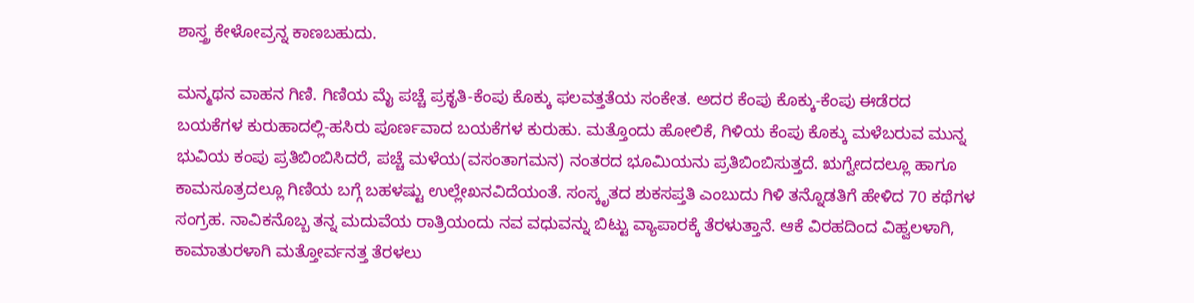ಶಾಸ್ತ್ರ ಕೇಳೋವ್ರನ್ನ ಕಾಣಬಹುದು.

ಮನ್ಮಥನ ವಾಹನ ಗಿಣಿ. ಗಿಣಿಯ ಮೈ ಪಚ್ಚೆ ಪ್ರಕೃತಿ-ಕೆಂಪು ಕೊಕ್ಕು ಫಲವತ್ತತೆಯ ಸಂಕೇತ. ಅದರ ಕೆಂಪು ಕೊಕ್ಕು-ಕೆಂಪು ಈಡೆರದ ಬಯಕೆಗಳ ಕುರುಹಾದಲ್ಲಿ-ಹಸಿರು ಪೂರ್ಣವಾದ ಬಯಕೆಗಳ ಕುರುಹು. ಮತ್ತೊಂದು ಹೋಲಿಕೆ, ಗಿಳಿಯ ಕೆಂಪು ಕೊಕ್ಕು ಮಳೆಬರುವ ಮುನ್ನ ಭುವಿಯ ಕಂಪು ಪ್ರತಿಬಿಂಬಿಸಿದರೆ, ಪಚ್ಚೆ ಮಳೆಯ(ವಸಂತಾಗಮನ) ನಂತರದ ಭೂಮಿಯನು ಪ್ರತಿಬಿಂಬಿಸುತ್ತದೆ. ಋಗ್ವೇದದಲ್ಲೂ ಹಾಗೂ ಕಾಮಸೂತ್ರದಲ್ಲೂ ಗಿಣಿಯ ಬಗ್ಗೆ ಬಹಳಷ್ಟು ಉಲ್ಲೇಖನವಿದೆಯಂತೆ. ಸಂಸ್ಕೃತದ ಶುಕಸಪ್ತತಿ ಎಂಬುದು ಗಿಳಿ ತನ್ನೊಡತಿಗೆ ಹೇಳಿದ 70 ಕಥೆಗಳ ಸಂಗ್ರಹ. ನಾವಿಕನೊಬ್ಬ ತನ್ನ ಮದುವೆಯ ರಾತ್ರಿಯಂದು ನವ ವಧುವನ್ನು ಬಿಟ್ಟು ವ್ಯಾಪಾರಕ್ಕೆ ತೆರಳುತ್ತಾನೆ. ಆಕೆ ವಿರಹದಿಂದ ವಿಹ್ವಲಳಾಗಿ, ಕಾಮಾತುರಳಾಗಿ ಮತ್ತೋರ್ವನತ್ತ ತೆರಳಲು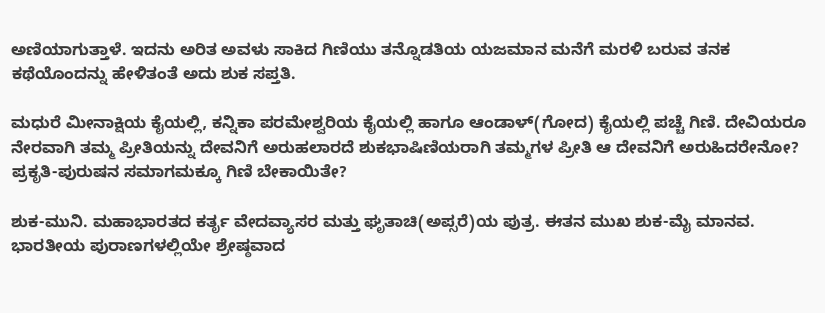ಅಣಿಯಾಗುತ್ತಾಳೆ. ಇದನು ಅರಿತ ಅವಳು ಸಾಕಿದ ಗಿಣಿಯು ತನ್ನೊಡತಿಯ ಯಜಮಾನ ಮನೆಗೆ ಮರಳಿ ಬರುವ ತನಕ ಕಥೆಯೊಂದನ್ನು ಹೇಳಿತಂತೆ ಅದು ಶುಕ ಸಪ್ತತಿ.

ಮಧುರೆ ಮೀನಾಕ್ಷಿಯ ಕೈಯಲ್ಲಿ, ಕನ್ನಿಕಾ ಪರಮೇಶ್ವರಿಯ ಕೈಯಲ್ಲಿ ಹಾಗೂ ಆಂಡಾಳ್(ಗೋದ) ಕೈಯಲ್ಲಿ ಪಚ್ಚೆ ಗಿಣಿ. ದೇವಿಯರೂ ನೇರವಾಗಿ ತಮ್ಮ ಪ್ರೀತಿಯನ್ನು ದೇವನಿಗೆ ಅರುಹಲಾರದೆ ಶುಕಭಾಷಿಣಿಯರಾಗಿ ತಮ್ಮಗಳ ಪ್ರೀತಿ ಆ ದೇವನಿಗೆ ಅರುಹಿದರೇನೋ? ಪ್ರಕೃತಿ-ಪುರುಷನ ಸಮಾಗಮಕ್ಕೂ ಗಿಣಿ ಬೇಕಾಯಿತೇ?

ಶುಕ-ಮುನಿ. ಮಹಾಭಾರತದ ಕರ್ತೃ ವೇದವ್ಯಾಸರ ಮತ್ತು ಘೃತಾಚಿ(ಅಪ್ಸರೆ)ಯ ಪುತ್ರ. ಈತನ ಮುಖ ಶುಕ-ಮೈ ಮಾನವ. ಭಾರತೀಯ ಪುರಾಣಗಳಲ್ಲಿಯೇ ಶ್ರೇಷ್ಠವಾದ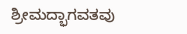ಶ್ರೀಮದ್ಭಾಗವತವು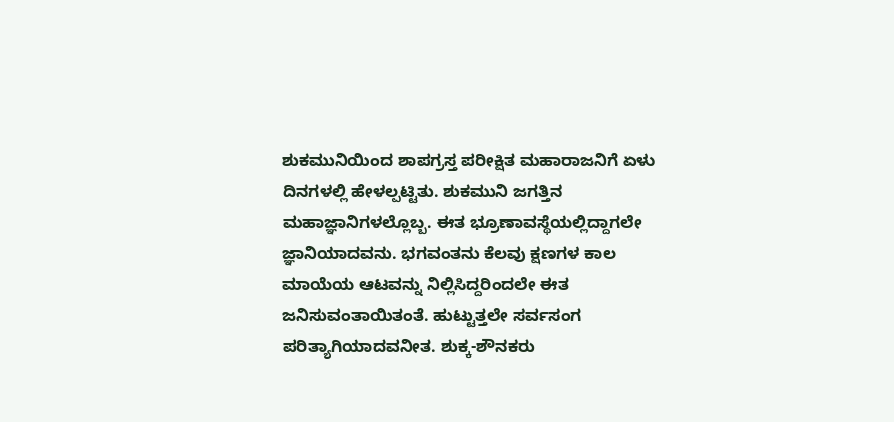ಶುಕಮುನಿಯಿಂದ ಶಾಪಗ್ರಸ್ತ ಪರೀಕ್ಷಿತ ಮಹಾರಾಜನಿಗೆ ಏಳು ದಿನಗಳಲ್ಲಿ ಹೇಳಲ್ಪಟ್ಟಿತು. ಶುಕಮುನಿ ಜಗತ್ತಿನ ಮಹಾಜ್ಞಾನಿಗಳಲ್ಲೊಬ್ಬ. ಈತ ಭ್ರೂಣಾವಸ್ಥೆಯಲ್ಲಿದ್ದಾಗಲೇ ಜ್ಞಾನಿಯಾದವನು. ಭಗವಂತನು ಕೆಲವು ಕ್ಷಣಗಳ ಕಾಲ ಮಾಯೆಯ ಆಟವನ್ನು ನಿಲ್ಲಿಸಿದ್ದರಿಂದಲೇ ಈತ ಜನಿಸುವಂತಾಯಿತಂತೆ. ಹುಟ್ಟುತ್ತಲೇ ಸರ್ವಸಂಗ ಪರಿತ್ಯಾಗಿಯಾದವನೀತ. ಶುಕ್ಕ-ಶೌನಕರು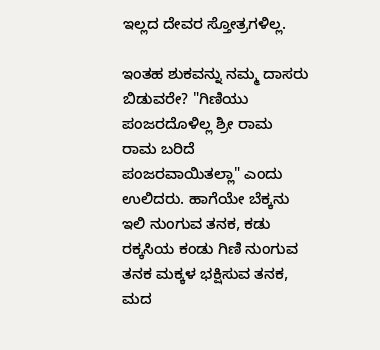ಇಲ್ಲದ ದೇವರ ಸ್ತೋತ್ರಗಳಿಲ್ಲ.

ಇಂತಹ ಶುಕವನ್ನು ನಮ್ಮ ದಾಸರು ಬಿಡುವರೇ? "ಗಿಣಿಯು ಪಂಜರದೊಳಿಲ್ಲ ಶ್ರೀ ರಾಮ ರಾಮ ಬರಿದೆ ಪಂಜರವಾಯಿತಲ್ಲಾ" ಎಂದು ಉಲಿದರು. ಹಾಗೆಯೇ ಬೆಕ್ಕನು ಇಲಿ ನುಂಗುವ ತನಕ, ಕಡು ರಕ್ಕಸಿಯ ಕಂಡು ಗಿಣಿ ನುಂಗುವ ತನಕ ಮಕ್ಕಳ ಭಕ್ಷಿಸುವ ತನಕ, ಮದ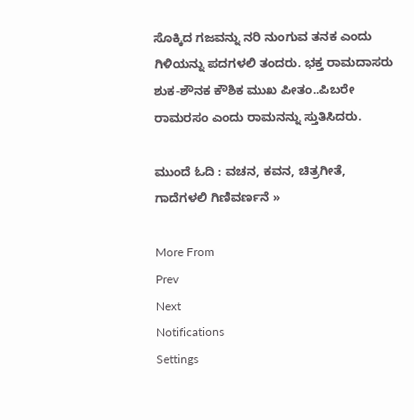ಸೊಕ್ಕಿದ ಗಜವನ್ನು ನರಿ ನುಂಗುವ ತನಕ ಎಂದು ಗಿಳಿಯನ್ನು ಪದಗಳಲಿ ತಂದರು. ಭಕ್ತ ರಾಮದಾಸರು ಶುಕ-ಶೌನಕ ಕೌಶಿಕ ಮುಖ ಪೀತಂ..ಪಿಬರೇ ರಾಮರಸಂ ಎಂದು ರಾಮನನ್ನು ಸ್ತುತಿಸಿದರು.

ಮುಂದೆ ಓದಿ : ವಚನ, ಕವನ, ಚಿತ್ರಗೀತೆ, ಗಾದೆಗಳಲಿ ಗಿಣಿವರ್ಣನೆ »

More From
Prev
Next
Notifications
Settings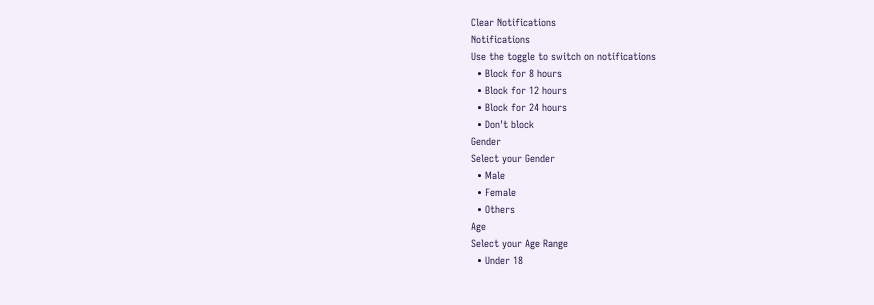Clear Notifications
Notifications
Use the toggle to switch on notifications
  • Block for 8 hours
  • Block for 12 hours
  • Block for 24 hours
  • Don't block
Gender
Select your Gender
  • Male
  • Female
  • Others
Age
Select your Age Range
  • Under 18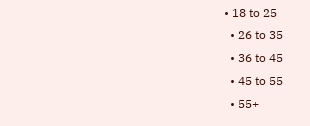• 18 to 25
  • 26 to 35
  • 36 to 45
  • 45 to 55
  • 55+